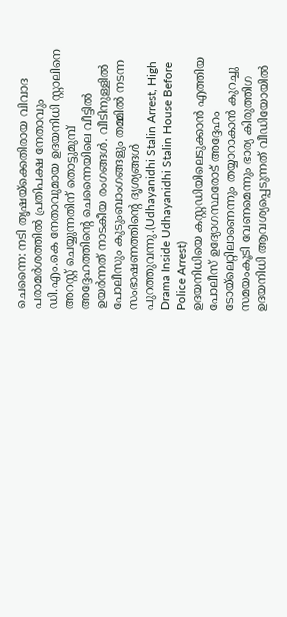ചെന്നൈ: നടി തൃഷയ്ക്കെതിരായ വിവാദ പരാമർശത്തിൽ പ്രതിപക്ഷ നേതാവും ഡി.എം.കെ നേതാവുമായ ഉദയനിധി സ്റ്റാലിനെ അറസ്റ്റ് ചെയ്യുന്നതിന് തൊട്ടുമുമ്പ് അദ്ദേഹത്തിന്റെ ചെന്നൈയിലെ വീട്ടിൽ ഉയർന്നത് നാടകീയ രംഗങ്ങൾ. വീടിനുള്ളിൽ പോലീസും കുടുംബാംഗങ്ങളും തമ്മിൽ നടന്ന സംഭാഷണത്തിന്റെ ദൃശ്യങ്ങൾ പുറത്തുവന്നു.(Udhayanidhi Stalin Arrest, High Drama Inside Udhayanidhi Stalin House Before Police Arrest)
ഉദയനിധിയെ കസ്റ്റഡിയിലെടുക്കാൻ എത്തിയ പോലീസ് ഉദ്യോഗസ്ഥരോട് അദ്ദേഹം ടോയ്ലെറ്റിലാണെന്നും തയ്യാറാകാൻ കുറച്ചു സമയംകൂടി വേണമെന്നും ഭാര്യ കിരുത്തിഗ ഉദയനിധി ആവശ്യപ്പെടുന്നത് വീഡിയോയിൽ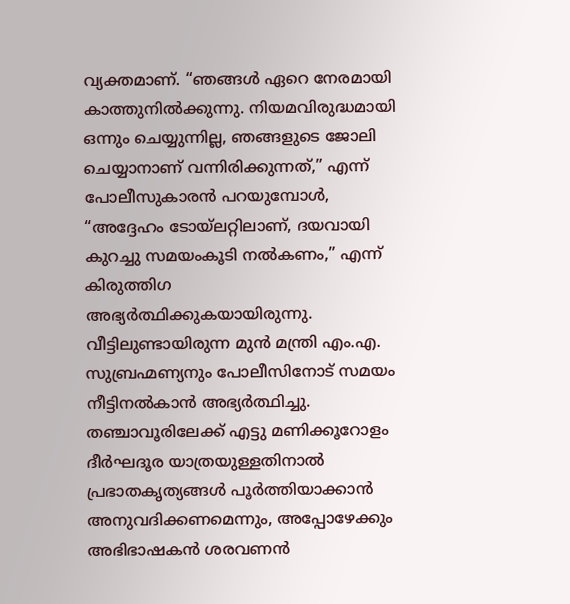വ്യക്തമാണ്. “ഞങ്ങൾ ഏറെ നേരമായി കാത്തുനിൽക്കുന്നു. നിയമവിരുദ്ധമായി ഒന്നും ചെയ്യുന്നില്ല, ഞങ്ങളുടെ ജോലി ചെയ്യാനാണ് വന്നിരിക്കുന്നത്,” എന്ന് പോലീസുകാരൻ പറയുമ്പോൾ, “അദ്ദേഹം ടോയ്ലറ്റിലാണ്, ദയവായി കുറച്ചു സമയംകൂടി നൽകണം,” എന്ന് കിരുത്തിഗ അഭ്യർത്ഥിക്കുകയായിരുന്നു.
വീട്ടിലുണ്ടായിരുന്ന മുൻ മന്ത്രി എം.എ. സുബ്രഹ്മണ്യനും പോലീസിനോട് സമയം നീട്ടിനൽകാൻ അഭ്യർത്ഥിച്ചു. തഞ്ചാവൂരിലേക്ക് എട്ടു മണിക്കൂറോളം ദീർഘദൂര യാത്രയുള്ളതിനാൽ പ്രഭാതകൃത്യങ്ങൾ പൂർത്തിയാക്കാൻ അനുവദിക്കണമെന്നും, അപ്പോഴേക്കും അഭിഭാഷകൻ ശരവണൻ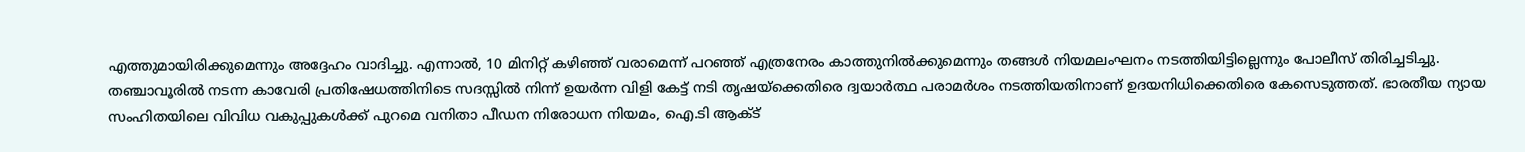എത്തുമായിരിക്കുമെന്നും അദ്ദേഹം വാദിച്ചു. എന്നാൽ, 10 മിനിറ്റ് കഴിഞ്ഞ് വരാമെന്ന് പറഞ്ഞ് എത്രനേരം കാത്തുനിൽക്കുമെന്നും തങ്ങൾ നിയമലംഘനം നടത്തിയിട്ടില്ലെന്നും പോലീസ് തിരിച്ചടിച്ചു.
തഞ്ചാവൂരിൽ നടന്ന കാവേരി പ്രതിഷേധത്തിനിടെ സദസ്സിൽ നിന്ന് ഉയർന്ന വിളി കേട്ട് നടി തൃഷയ്ക്കെതിരെ ദ്വയാർത്ഥ പരാമർശം നടത്തിയതിനാണ് ഉദയനിധിക്കെതിരെ കേസെടുത്തത്. ഭാരതീയ ന്യായ സംഹിതയിലെ വിവിധ വകുപ്പുകൾക്ക് പുറമെ വനിതാ പീഡന നിരോധന നിയമം, ഐ.ടി ആക്ട്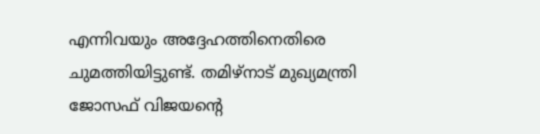എന്നിവയും അദ്ദേഹത്തിനെതിരെ ചുമത്തിയിട്ടുണ്ട്. തമിഴ്നാട് മുഖ്യമന്ത്രി ജോസഫ് വിജയന്റെ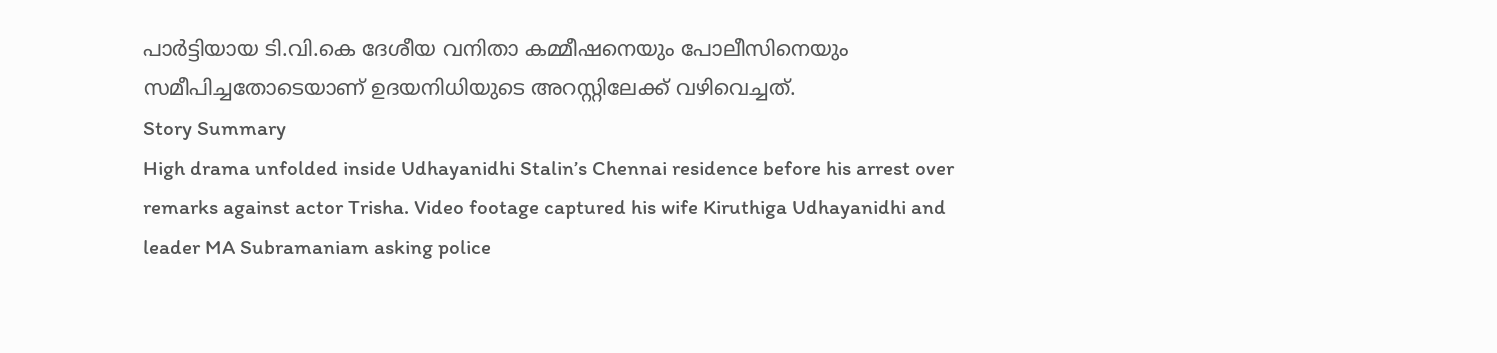പാർട്ടിയായ ടി.വി.കെ ദേശീയ വനിതാ കമ്മീഷനെയും പോലീസിനെയും സമീപിച്ചതോടെയാണ് ഉദയനിധിയുടെ അറസ്റ്റിലേക്ക് വഴിവെച്ചത്.
Story Summary
High drama unfolded inside Udhayanidhi Stalin’s Chennai residence before his arrest over remarks against actor Trisha. Video footage captured his wife Kiruthiga Udhayanidhi and leader MA Subramaniam asking police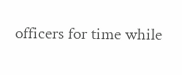officers for time while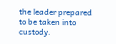the leader prepared to be taken into custody.